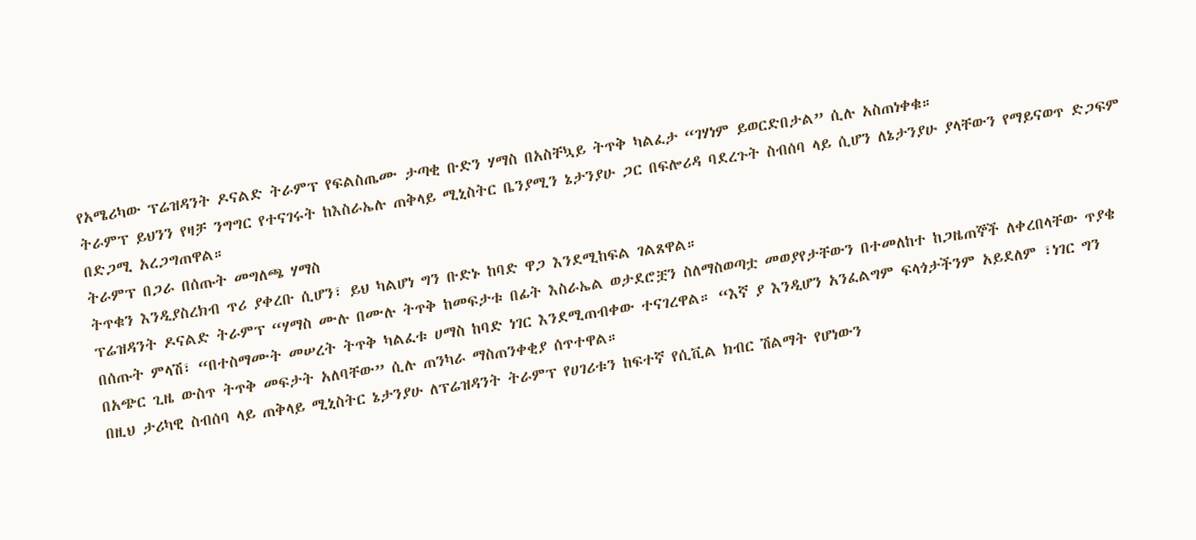የአሜሪካው ፕሬዝዳንት ዶናልድ ትራምፕ የፍልስጤሙ ታጣቂ ቡድን ሃማስ በአስቸኳይ ትጥቅ ካልፈታ “ገሃነም ይወርድበታል” ሲሉ አስጠነቀቁ።
ትራምፕ ይህንን የዛቻ ንግግር የተናገሩት ከእስራኤሉ ጠቅላይ ሚኒስትር ቤንያሚን ኔታንያሁ ጋር በፍሎሪዳ ባደረጉት ስብሰባ ላይ ሲሆን ለኔታንያሁ ያላቸውን የማይናወጥ ድጋፍም በድጋሚ አረጋግጠዋል።
ትራምፕ በጋራ በሰጡት መግለጫ ሃማስ
ትጥቁን እንዲያስረክብ ጥሪ ያቀረቡ ሲሆን፣ ይህ ካልሆነ ግን ቡድኑ ከባድ ዋጋ እንደሚከፍል ገልጸዋል።
ፕሬዝዳንት ዶናልድ ትራምፕ “ሃማስ ሙሉ በሙሉ ትጥቅ ከመፍታቱ በፊት እስራኤል ወታደሮቿን ስለማስወጣቷ መወያየታቸውን በተመለከተ ከጋዜጠኞች ለቀረበላቸው ጥያቄ በሰጡት ምላሽ፣ “በተስማሙት መሠረት ትጥቅ ካልፈቱ ሀማስ ከባድ ነገር እንደሚጠብቀው ተናገረዋል። “እኛ ያ እንዲሆን አንፈልግም ፍላጎታችንም አይደለም ፣ነገር ግን በአጭር ጊዜ ውስጥ ትጥቅ መፍታት አለባቸው” ሲሉ ጠንካራ ማስጠንቀቂያ ሰጥተዋል።
በዚህ ታሪካዊ ስብሰባ ላይ ጠቅላይ ሚኒስትር ኔታንያሁ ለፕሬዝዳንት ትራምፕ የሀገሪቱን ከፍተኛ የሲቪል ክብር ሽልማት የሆነውን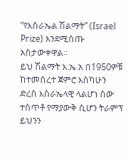“የእስራኤል ሽልማት” (Israel Prize) እንደሚሰጡ አስታውቀዋል።
ይህ ሽልማት እ.ኤ.አ በ1950ዎቹ ከተመሰረተ ጀምሮ እስካሁን ድረስ እስራኤላዊ ላልሆነ ሰው ተሰጥቶ የማያውቅ ሲሆን ትራምፕ ይህንን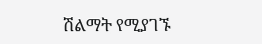ሽልማት የሚያገኙ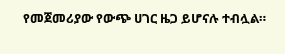የመጀመሪያው የውጭ ሀገር ዜጋ ይሆናሉ ተብሏል።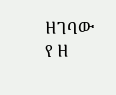ዘገባው የ ዘ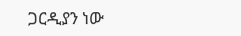ጋርዲያን ነው